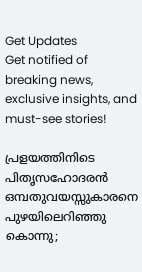Get Updates
Get notified of breaking news, exclusive insights, and must-see stories!

പ്രളയത്തിനിടെ പിതൃസഹോദരന്‍ ഒമ്പതുവയസ്സുകാരനെ പുഴയിലെറിഞ്ഞു കൊന്നു;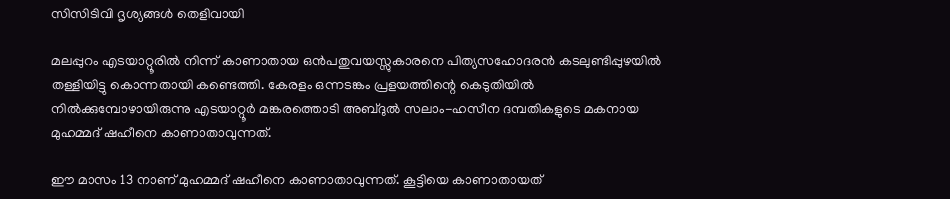സിസിടിവി ദൃശ്യങ്ങള്‍ തെളിവായി

മലപ്പുറം എടയാറ്റൂരില്‍ നിന്ന് കാണാതായ ഒന്‍പതുവയസ്സുകാരനെ പിത്യസഹോദരന്‍ കടലുണ്ടിപ്പുഴയില്‍ തള്ളിയിട്ടു കൊന്നതായി കണ്ടെത്തി. കേരളം ഒന്നടങ്കം പ്രളയത്തിന്റെ കെടുതിയില്‍ നില്‍ക്കുമ്പോഴായിരുന്നു എടയാറ്റൂര്‍ മങ്കരത്തൊടി അബ്ദുല്‍ സലാം-ഹസീന ദമ്പതികളുടെ മകനായ മുഹമ്മദ് ഷഹീനെ കാണാതാവുന്നത്.

ഈ മാസം 13 നാണ് മുഹമ്മദ് ഷഹീനെ കാണാതാവുന്നത്. കൂട്ടിയെ കാണാതായത്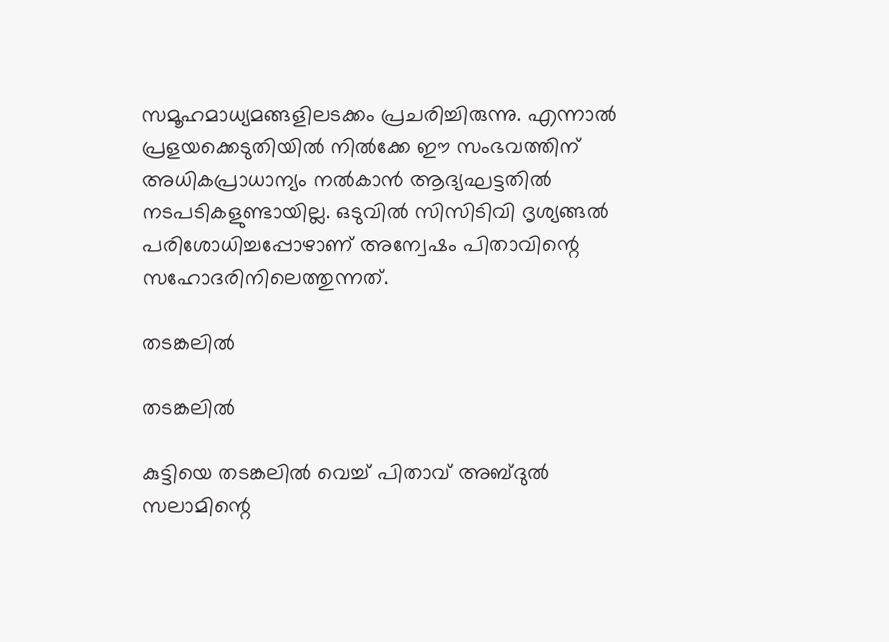സമൂഹമാധ്യമങ്ങളിലടക്കം പ്രചരിച്ചിരുന്നു. എന്നാല്‍ പ്രളയക്കെടുതിയില്‍ നില്‍ക്കേ ഈ സംഭവത്തിന് അധികപ്രാധാന്യം നല്‍കാന്‍ ആദ്യഘട്ടതില്‍ നടപടികളുണ്ടായില്ല. ഒടുവില്‍ സിസിടിവി ദൃശ്യങ്ങല്‍ പരിശോധിച്ചപ്പോഴാണ് അന്വേഷം പിതാവിന്റെ സഹോദരിനിലെത്തുന്നത്.

തടങ്കലില്‍

തടങ്കലില്‍

കുട്ടിയെ തടങ്കലില്‍ വെച്ച് പിതാവ് അബ്ദുല്‍ സലാമിന്റെ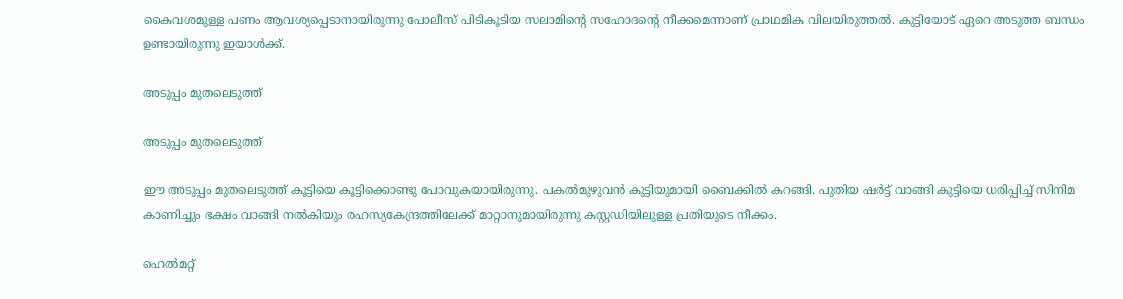കൈവശമുള്ള പണം ആവശ്യപ്പെടാനായിരുന്നു പോലീസ് പിടികൂടിയ സലാമിന്റെ സഹോദന്റെ നീക്കമെന്നാണ് പ്രാഥമിക വിലയിരുത്തല്‍. കുട്ടിയോട് ഏറെ അടുത്ത ബന്ധം ഉണ്ടായിരുന്നു ഇയാള്‍ക്ക്.

അടുപ്പം മുതലെടുത്ത്

അടുപ്പം മുതലെടുത്ത്

ഈ അടുപ്പം മുതലെടുത്ത് കൂട്ടിയെ കൂട്ടിക്കൊണ്ടു പോവുകയായിരുന്നു. പകല്‍മുഴുവന്‍ കുട്ടിയുമായി ബൈക്കില്‍ കറങ്ങി. പുതിയ ഷര്‍ട്ട് വാങ്ങി കുട്ടിയെ ധരിപ്പിച്ച് സിനിമ കാണിച്ചും ഭക്ഷം വാങ്ങി നല്‍കിയും രഹസ്യകേന്ദ്രത്തിലേക്ക് മാറ്റാനുമായിരുന്നു കസ്റ്റഡിയിലുള്ള പ്രതിയുടെ നീക്കം.

ഹെല്‍മറ്റ്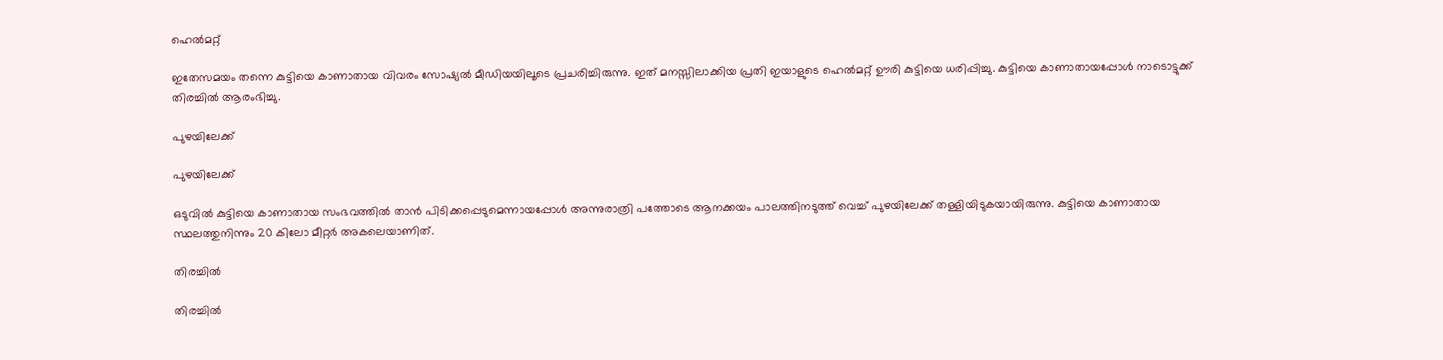ഹെല്‍മറ്റ്

ഇതേസമയം തന്നെ കുട്ടിയെ കാണാതായ വിവരം സോഷ്യല്‍ മീഡിയയിലൂടെ പ്രചരിച്ചിരുന്നു. ഇത് മനസ്സിലാക്കിയ പ്രതി ഇയാളുടെ ഹെല്‍മറ്റ് ഊരി കുട്ടിയെ ധരിപ്പിച്ചു. കുട്ടിയെ കാണാതായപ്പോള്‍ നാടൊട്ടുക്ക് തിരച്ചില്‍ ആരംഭിച്ചു.

പുഴയിലേക്ക്

പുഴയിലേക്ക്

ഒടുവില്‍ കുട്ടിയെ കാണാതായ സംഭവത്തില്‍ താന്‍ പിടിക്കപ്പെടുമെന്നായപ്പോള്‍ അന്നുരാത്രി പത്തോടെ ആനക്കയം പാലത്തിനടുത്ത് വെച്ച് പുഴയിലേക്ക് തള്ളിയിടുകയായിരുന്നു. കുട്ടിയെ കാണാതായ സ്ഥലത്തുനിന്നും 20 കിലോ മീറ്റര്‍ അകലെയാണിത്.

തിരച്ചില്‍

തിരച്ചില്‍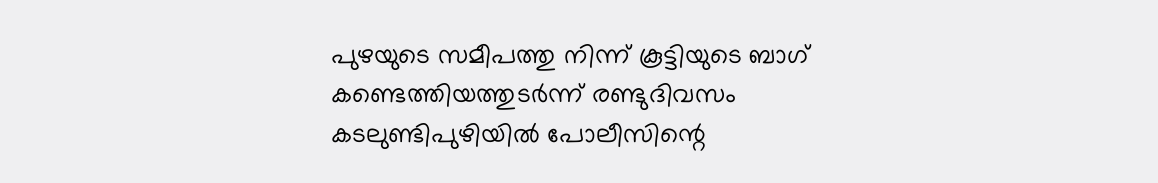പുഴയുടെ സമീപത്തു നിന്ന് കൂട്ടിയുടെ ബാഗ് കണ്ടെത്തിയത്തുടര്‍ന്ന് രണ്ടുദിവസം കടലുണ്ടിപുഴിയില്‍ പോലീസിന്റെ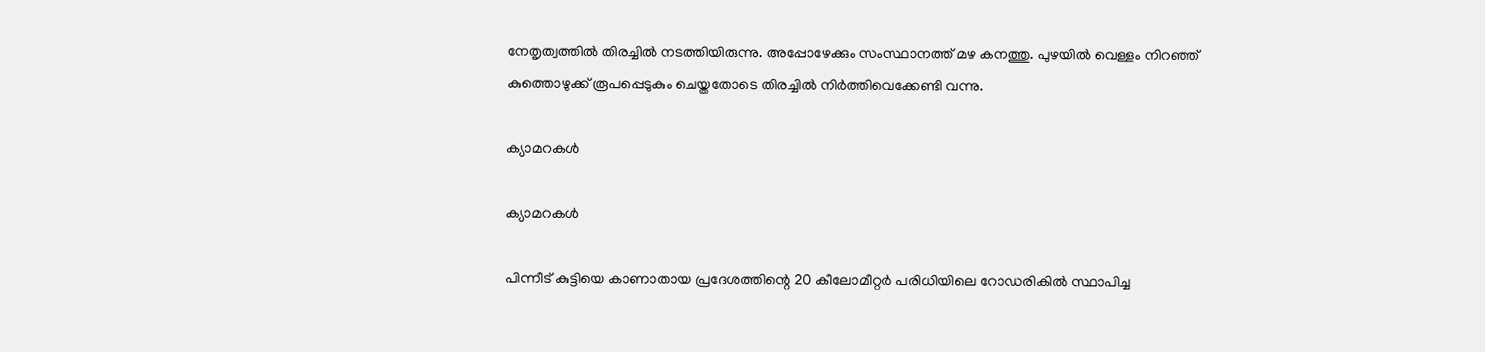നേതൃത്വത്തില്‍ തിരച്ചില്‍ നടത്തിയിരുന്നു. അപ്പോഴേക്കും സംസ്ഥാനത്ത് മഴ കനത്തു. പുഴയില്‍ വെള്ളം നിറഞ്ഞ് കുത്തൊഴുക്ക് രൂപപ്പെടുകും ചെയ്തതോടെ തിരച്ചില്‍ നിര്‍ത്തിവെക്കേണ്ടി വന്നു.

ക്യാമറകള്‍

ക്യാമറകള്‍

പിന്നീട് കുട്ടിയെ കാണാതായ പ്രദേശത്തിന്റെ 20 കീലോമീറ്റര്‍ പരിധിയിലെ റോഡരികില്‍ സ്ഥാപിച്ച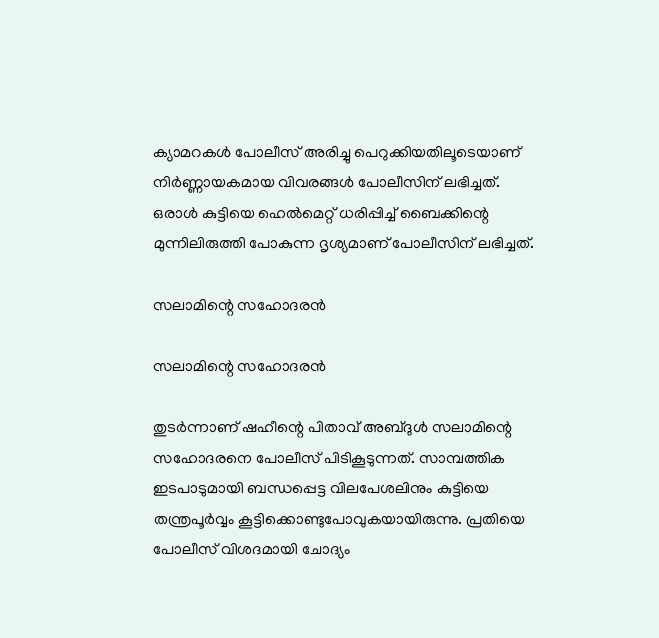ക്യാമറകള്‍ പോലീസ് അരിച്ചു പെറുക്കിയതിലൂടെയാണ് നിര്‍ണ്ണായകമായ വിവരങ്ങള്‍ പോലീസിന് ലഭിച്ചത്. ഒരാള്‍ കുട്ടിയെ ഹെല്‍മെറ്റ് ധരിപ്പിച്ച് ബൈക്കിന്റെ മുന്നിലിരുത്തി പോകുന്ന ദൃശ്യമാണ് പോലീസിന് ലഭിച്ചത്.

സലാമിന്റെ സഹോദരന്‍

സലാമിന്റെ സഹോദരന്‍

തുടര്‍ന്നാണ് ഷഹീന്റെ പിതാവ് അബ്ദുള്‍ സലാമിന്റെ സഹോദരനെ പോലീസ് പിടികൂടുന്നത്. സാമ്പത്തിക ഇടപാടുമായി ബന്ധപ്പെട്ട വിലപേശലിനും കുട്ടിയെ തന്ത്രപൂര്‍വ്വം കൂട്ടിക്കൊണ്ടുപോവുകയായിരുന്നു. പ്രതിയെ പോലീസ് വിശദമായി ചോദ്യം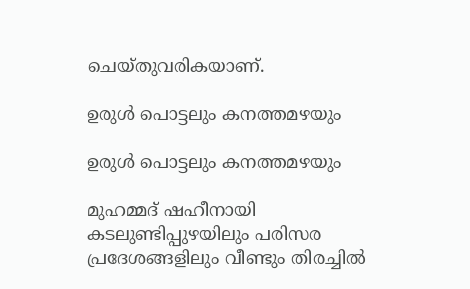ചെയ്തുവരികയാണ്.

ഉരുള്‍ പൊട്ടലും കനത്തമഴയും

ഉരുള്‍ പൊട്ടലും കനത്തമഴയും

മുഹമ്മദ് ഷഹീനായി കടലുണ്ടിപ്പുഴയിലും പരിസര പ്രദേശങ്ങളിലും വീണ്ടും തിരച്ചില്‍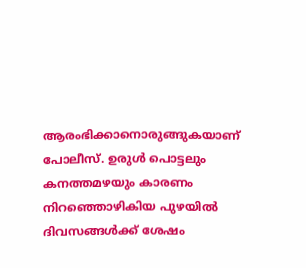ആരംഭിക്കാനൊരുങ്ങുകയാണ് പോലീസ്. ഉരുള്‍ പൊട്ടലും കനത്തമഴയും കാരണം നിറഞ്ഞൊഴികിയ പുഴയില്‍ ദിവസങ്ങള്‍ക്ക് ശേഷം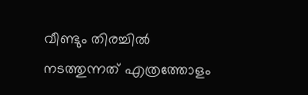വീണ്ടും തിരച്ചില്‍ നടത്തുന്നത് എത്രത്തോളം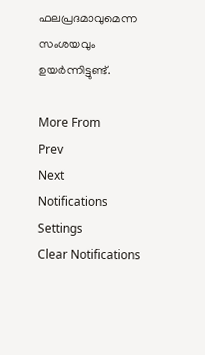ഫലപ്രദമാവുമെന്ന സംശയവും ഉയര്‍ന്നിട്ടുണ്ട്.

More From
Prev
Next
Notifications
Settings
Clear Notifications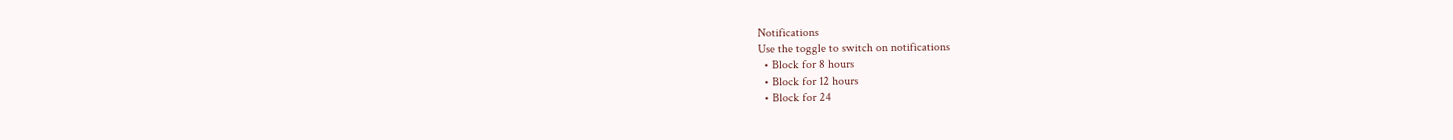Notifications
Use the toggle to switch on notifications
  • Block for 8 hours
  • Block for 12 hours
  • Block for 24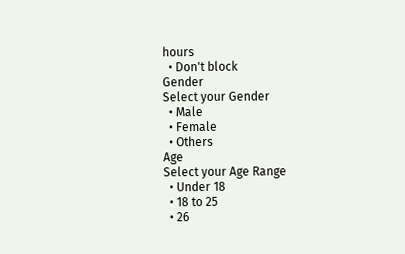hours
  • Don't block
Gender
Select your Gender
  • Male
  • Female
  • Others
Age
Select your Age Range
  • Under 18
  • 18 to 25
  • 26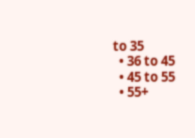to 35
  • 36 to 45
  • 45 to 55
  • 55+